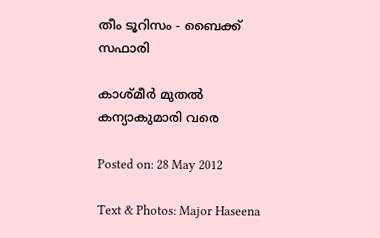തീം ടൂറിസം - ബൈക്ക് സഫാരി

കാശ്മീര്‍ മുതല്‍ കന്യാകുമാരി വരെ

Posted on: 28 May 2012

Text & Photos: Major Haseena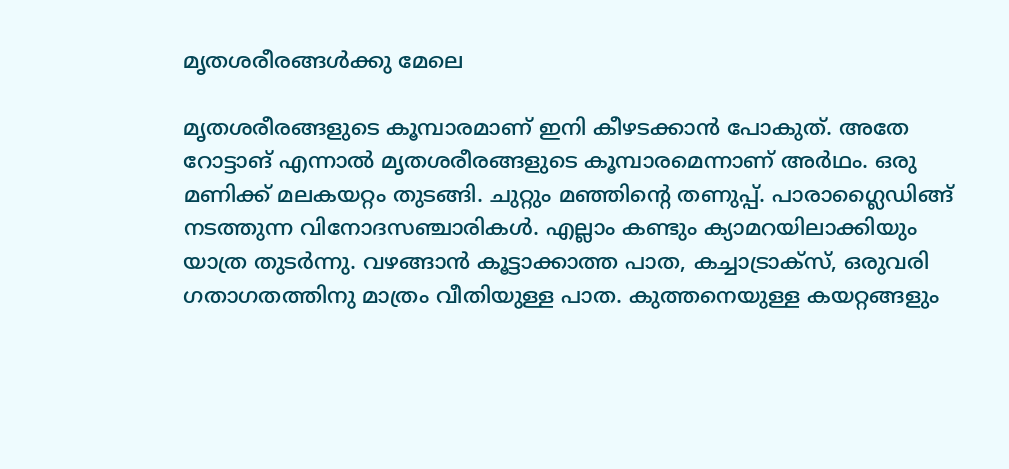മൃതശരീരങ്ങള്‍ക്കു മേലെ

മൃതശരീരങ്ങളുടെ കൂമ്പാരമാണ് ഇനി കീഴടക്കാന്‍ പോകുത്. അതേ റോട്ടാങ് എന്നാല്‍ മൃതശരീരങ്ങളുടെ കൂമ്പാരമെന്നാണ് അര്‍ഥം. ഒരു മണിക്ക് മലകയറ്റം തുടങ്ങി. ചുറ്റും മഞ്ഞിന്റെ തണുപ്പ്. പാരാഗ്ലൈഡിങ്ങ് നടത്തുന്ന വിനോദസഞ്ചാരികള്‍. എല്ലാം കണ്ടും ക്യാമറയിലാക്കിയും യാത്ര തുടര്‍ന്നു. വഴങ്ങാന്‍ കൂട്ടാക്കാത്ത പാത, കച്ചാട്രാക്‌സ്, ഒരുവരി ഗതാഗതത്തിനു മാത്രം വീതിയുള്ള പാത. കുത്തനെയുള്ള കയറ്റങ്ങളും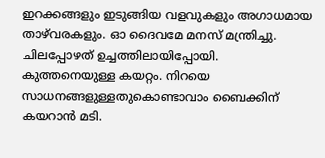ഇറക്കങ്ങളും ഇടുങ്ങിയ വളവുകളും അഗാധമായ താഴ്‌വരകളും. ഓ ദൈവമേ മനസ് മന്ത്രിച്ചു. ചിലപ്പോഴത് ഉച്ചത്തിലായിപ്പോയി.
കുത്തനെയുള്ള കയറ്റം. നിറയെ സാധനങ്ങളുള്ളതുകൊണ്ടാവാം ബൈക്കിന് കയറാന്‍ മടി.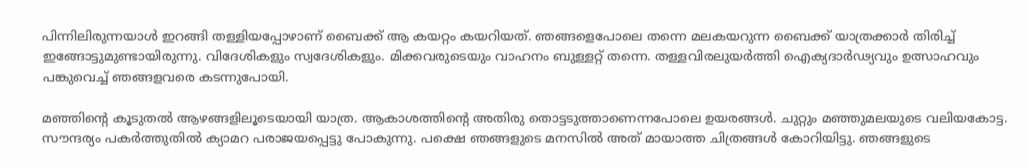പിന്നിലിരുന്നയാള്‍ ഇറങ്ങി തള്ളിയപ്പോഴാണ് ബൈക്ക് ആ കയറ്റം കയറിയത്. ഞങ്ങളെപോലെ തന്നെ മലകയറുന്ന ബൈക്ക് യാത്രക്കാര്‍ തിരിച്ച് ഇങ്ങോട്ടുമുണ്ടായിരുന്നു. വിദേശികളും സ്വദേശികളും. മിക്കവരുടെയും വാഹനം ബുള്ളറ്റ് തന്നെ. തള്ളവിരലുയര്‍ത്തി ഐക്യദാര്‍ഢ്യവും ഉത്സാഹവും പങ്കുവെച്ച് ഞങ്ങളവരെ കടന്നുപോയി.

മഞ്ഞിന്റെ കൂടുതല്‍ ആഴങ്ങളിലൂടെയായി യാത്ര. ആകാശത്തിന്റെ അതിരു തൊട്ടടുത്താണെന്നപോലെ ഉയരങ്ങള്‍. ചുറ്റും മഞ്ഞുമലയുടെ വലിയകോട്ട. സൗന്ദര്യം പകര്‍ത്തുതില്‍ ക്യാമറ പരാജയപ്പെട്ടു പോകുന്നു. പക്ഷെ ഞങ്ങളുടെ മനസില്‍ അത് മായാത്ത ചിത്രങ്ങള്‍ കോറിയിട്ടു. ഞങ്ങളുടെ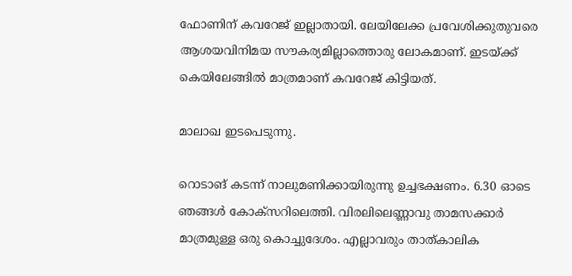ഫോണിന് കവറേജ് ഇല്ലാതായി. ലേയിലേക്ക പ്രവേശിക്കുതുവരെ ആശയവിനിമയ സൗകര്യമില്ലാത്തൊരു ലോകമാണ്. ഇടയ്ക്ക് കെയിലേങ്ങില്‍ മാത്രമാണ് കവറേജ് കിട്ടിയത്.

മാലാഖ ഇടപെടുന്നു.

റൊടാങ് കടന്ന് നാലുമണിക്കായിരുന്നു ഉച്ചഭക്ഷണം. 6.30 ഓടെ ഞങ്ങള്‍ കോക്‌സറിലെത്തി. വിരലിലെണ്ണാവു താമസക്കാര്‍ മാത്രമുള്ള ഒരു കൊച്ചുദേശം. എല്ലാവരും താത്കാലിക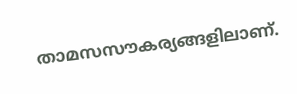താമസസൗകര്യങ്ങളിലാണ്.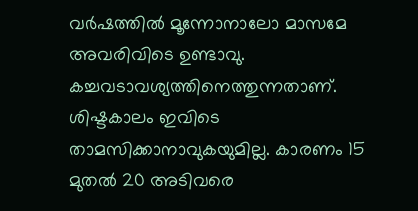വര്‍ഷത്തില്‍ മൂന്നോനാലോ മാസമേ അവരിവിടെ ഉണ്ടാവു. കച്ചവടാവശ്യത്തിനെത്തുന്നതാണ്. ശിഷ്ടകാലം ഇവിടെ താമസിക്കാനാവുകയുമില്ല. കാരണം 15 മുതല്‍ 20 അടിവരെ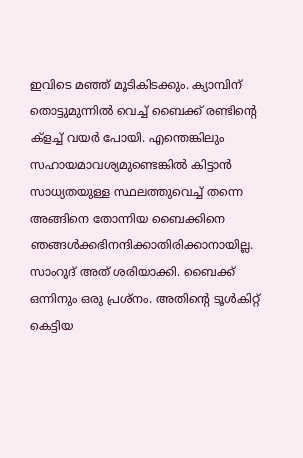ഇവിടെ മഞ്ഞ് മൂടികിടക്കും. ക്യാമ്പിന് തൊട്ടുമുന്നില്‍ വെച്ച് ബൈക്ക് രണ്ടിന്റെ ക്‌ളച്ച് വയര്‍ പോയി. എന്തെങ്കിലും സഹായമാവശ്യമുണ്ടെങ്കില്‍ കിട്ടാന്‍ സാധ്യതയുള്ള സ്ഥലത്തുവെച്ച് തന്നെ അങ്ങിനെ തോന്നിയ ബൈക്കിനെ ഞങ്ങള്‍ക്കഭിനന്ദിക്കാതിരിക്കാനായില്ല. സാംറുദ് അത് ശരിയാക്കി. ബൈക്ക് ഒന്നിനും ഒരു പ്രശ്‌നം. അതിന്റെ ടൂള്‍കിറ്റ് കെട്ടിയ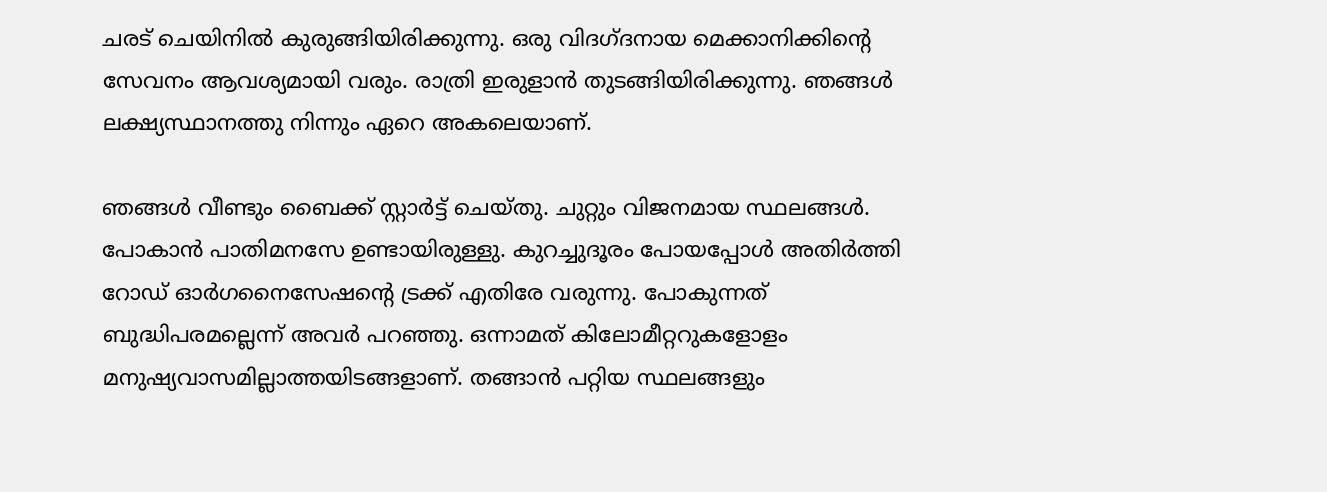ചരട് ചെയിനില്‍ കുരുങ്ങിയിരിക്കുന്നു. ഒരു വിദഗ്ദനായ മെക്കാനിക്കിന്റെ സേവനം ആവശ്യമായി വരും. രാത്രി ഇരുളാന്‍ തുടങ്ങിയിരിക്കുന്നു. ഞങ്ങള്‍ ലക്ഷ്യസ്ഥാനത്തു നിന്നും ഏറെ അകലെയാണ്.

ഞങ്ങള്‍ വീണ്ടും ബൈക്ക് സ്റ്റാര്‍ട്ട് ചെയ്തു. ചുറ്റും വിജനമായ സ്ഥലങ്ങള്‍. പോകാന്‍ പാതിമനസേ ഉണ്ടായിരുള്ളു. കുറച്ചുദൂരം പോയപ്പോള്‍ അതിര്‍ത്തി റോഡ് ഓര്‍ഗനൈസേഷന്റെ ട്രക്ക് എതിരേ വരുന്നു. പോകുന്നത് ബുദ്ധിപരമല്ലെന്ന് അവര്‍ പറഞ്ഞു. ഒന്നാമത് കിലോമീറ്ററുകളോളം മനുഷ്യവാസമില്ലാത്തയിടങ്ങളാണ്. തങ്ങാന്‍ പറ്റിയ സ്ഥലങ്ങളും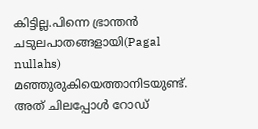കിട്ടില്ല.പിന്നെ ഭ്രാന്തന്‍ ചടുലപാതങ്ങളായി(Pagal nullahs) മഞ്ഞുരുകിയെത്താനിടയുണ്ട്. അത് ചിലപ്പോള്‍ റോഡ്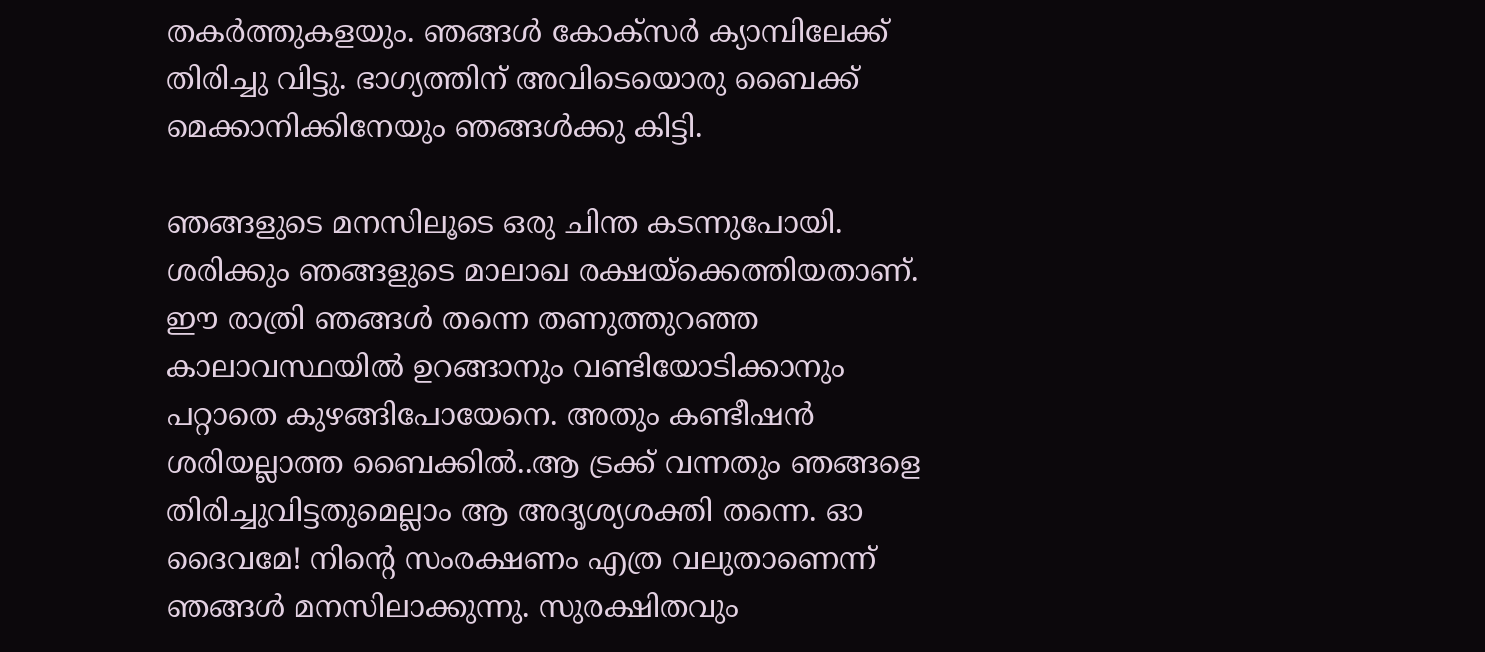തകര്‍ത്തുകളയും. ഞങ്ങള്‍ കോക്‌സര്‍ ക്യാമ്പിലേക്ക് തിരിച്ചു വിട്ടു. ഭാഗ്യത്തിന് അവിടെയൊരു ബൈക്ക് മെക്കാനിക്കിനേയും ഞങ്ങള്‍ക്കു കിട്ടി.

ഞങ്ങളുടെ മനസിലൂടെ ഒരു ചിന്ത കടന്നുപോയി. ശരിക്കും ഞങ്ങളുടെ മാലാഖ രക്ഷയ്‌ക്കെത്തിയതാണ്. ഈ രാത്രി ഞങ്ങള്‍ തന്നെ തണുത്തുറഞ്ഞ കാലാവസ്ഥയില്‍ ഉറങ്ങാനും വണ്ടിയോടിക്കാനും പറ്റാതെ കുഴങ്ങിപോയേനെ. അതും കണ്ടീഷന്‍ ശരിയല്ലാത്ത ബൈക്കില്‍..ആ ട്രക്ക് വന്നതും ഞങ്ങളെ തിരിച്ചുവിട്ടതുമെല്ലാം ആ അദൃശ്യശക്തി തന്നെ. ഓ ദൈവമേ! നിന്റെ സംരക്ഷണം എത്ര വലുതാണെന്ന് ഞങ്ങള്‍ മനസിലാക്കുന്നു. സുരക്ഷിതവും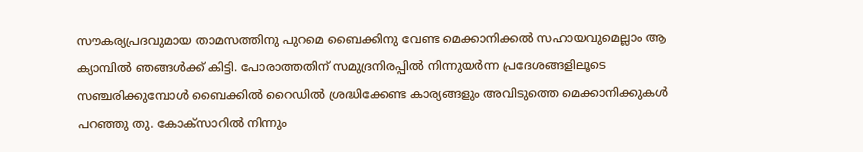സൗകര്യപ്രദവുമായ താമസത്തിനു പുറമെ ബൈക്കിനു വേണ്ട മെക്കാനിക്കല്‍ സഹായവുമെല്ലാം ആ ക്യാമ്പില്‍ ഞങ്ങള്‍ക്ക് കിട്ടി. പോരാത്തതിന് സമുദ്രനിരപ്പില്‍ നിന്നുയര്‍ന്ന പ്രദേശങ്ങളിലൂടെ സഞ്ചരിക്കുമ്പോള്‍ ബൈക്കില്‍ റൈഡില്‍ ശ്രദ്ധിക്കേണ്ട കാര്യങ്ങളും അവിടുത്തെ മെക്കാനിക്കുകള്‍ പറഞ്ഞു തു. കോക്‌സാറില്‍ നിന്നും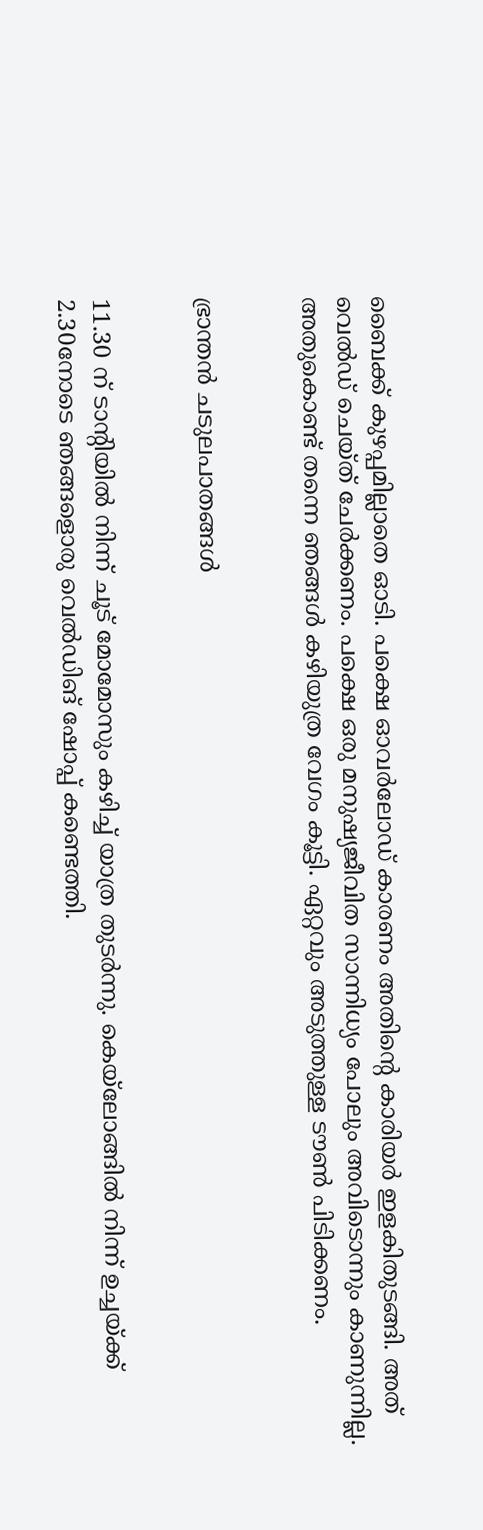ബൈക്ക് കുഴപ്പമില്ലാതെ ഓടി. പക്ഷെ ഓവര്‍ലോഡ് കാരണം അതിന്റെ കാരിയര്‍ ഇളകിതുടങ്ങി. അത് വെല്‍ഡ് ചെയ്ത് ചേര്‍ക്കണം. പക്ഷെ ഒരു മനുഷ്യജീവിത സാന്നിധ്യം പോലും അവിടൊന്നും കാണുന്നില്ല. അതുകൊണ്ട് തന്നെ ഞങ്ങള്‍ കഴിയുത്ര വേഗം കൂട്ടി. ഏറ്റവും അടുത്തുള്ള ടൗണ്‍ പിടിക്കണം.


ഭ്രാന്തന്‍ ചടുലപാതങ്ങള്‍


11.30 ന് ടാന്റിയില്‍ നിന്ന് ചൂട് മോമോസും കഴിച്ച് യാത്ര തുടര്‍ന്നു. കെയ്‌ലോങ്ങില്‍ നിന്ന് ഉച്ചയ്ക്ക് 2.30നോടെ ഞങ്ങളൊരു വെല്‍ഡിങ് ഷോപ്പ് കണ്ടെത്തി.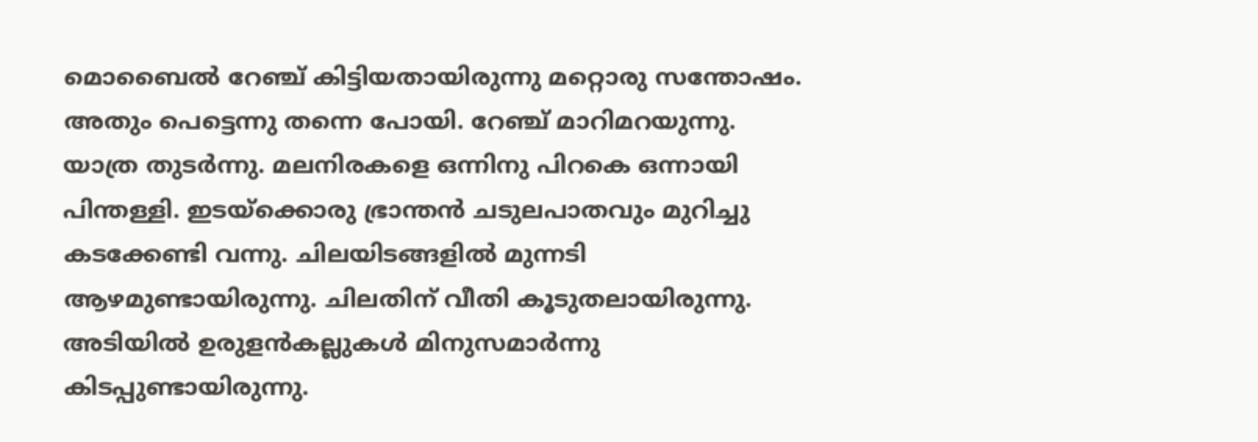മൊബൈല്‍ റേഞ്ച് കിട്ടിയതായിരുന്നു മറ്റൊരു സന്തോഷം. അതും പെട്ടെന്നു തന്നെ പോയി. റേഞ്ച് മാറിമറയുന്നു. യാത്ര തുടര്‍ന്നു. മലനിരകളെ ഒന്നിനു പിറകെ ഒന്നായി പിന്തള്ളി. ഇടയ്‌ക്കൊരു ഭ്രാന്തന്‍ ചടുലപാതവും മുറിച്ചു കടക്കേണ്ടി വന്നു. ചിലയിടങ്ങളില്‍ മുന്നടി ആഴമുണ്ടായിരുന്നു. ചിലതിന് വീതി കൂടുതലായിരുന്നു. അടിയില്‍ ഉരുളന്‍കല്ലുകള്‍ മിനുസമാര്‍ന്നു കിടപ്പുണ്ടായിരുന്നു.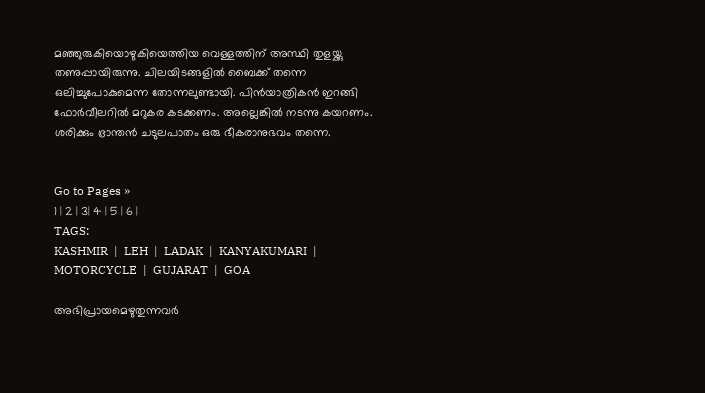മഞ്ഞുരുകിയൊഴുകിയെത്തിയ വെള്ളത്തിന് അസ്ഥി തുളയ്ക്കു തണുപ്പായിരുന്നു. ചിലയിടങ്ങളില്‍ ബൈക്ക് തന്നെ ഒലിച്ചുപോകുമെന്ന തോന്നലുണ്ടായി. പിന്‍യാത്രികന്‍ ഇറങ്ങി ഫോര്‍വീലറില്‍ മറുകര കടക്കണം. അല്ലെങ്കില്‍ നടന്നു കയറണം. ശരിക്കും ഭ്രാന്തന്‍ ചടുലപാതം ഒരു ഭീകരാനുഭവം തന്നെ.


Go to Pages »
1 | 2 | 3| 4 | 5 | 6 |
TAGS:
KASHMIR  |  LEH  |  LADAK  |  KANYAKUMARI  |  MOTORCYCLE  |  GUJARAT  |  GOA

അഭിപ്രായമെഴുതുന്നവര്‍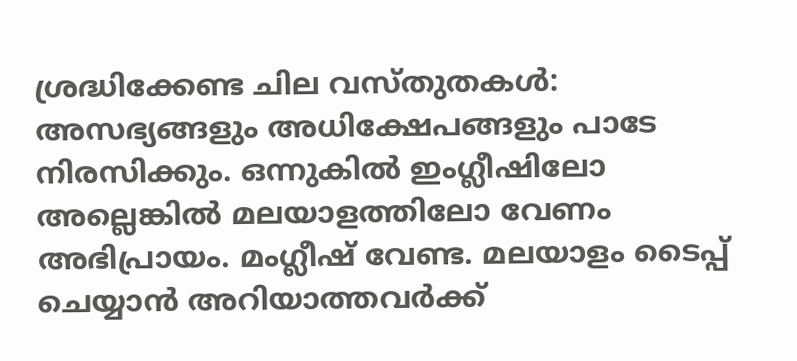ശ്രദ്ധിക്കേണ്ട ചില വസ്തുതകള്‍:
അസഭ്യങ്ങളും അധിക്ഷേപങ്ങളും പാടേ നിരസിക്കും. ഒന്നുകില്‍ ഇംഗ്ലീഷിലോ അല്ലെങ്കില്‍ മലയാളത്തിലോ വേണം അഭിപ്രായം. മംഗ്ലീഷ് വേണ്ട. മലയാളം ടൈപ്പ് ചെയ്യാന്‍ അറിയാത്തവര്‍ക്ക്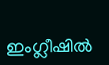ഇംഗ്ലീഷില്‍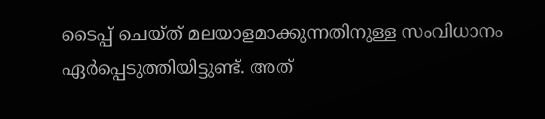ടൈപ്പ് ചെയ്ത് മലയാളമാക്കുന്നതിനുള്ള സംവിധാനം ഏര്‍പ്പെടുത്തിയിട്ടുണ്ട്. അത്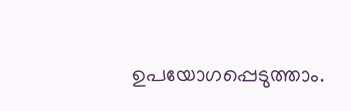ഉപയോഗപ്പെടുത്താം.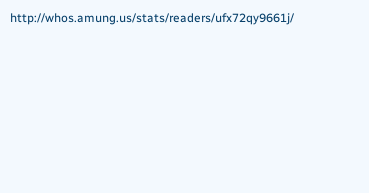http://whos.amung.us/stats/readers/ufx72qy9661j/